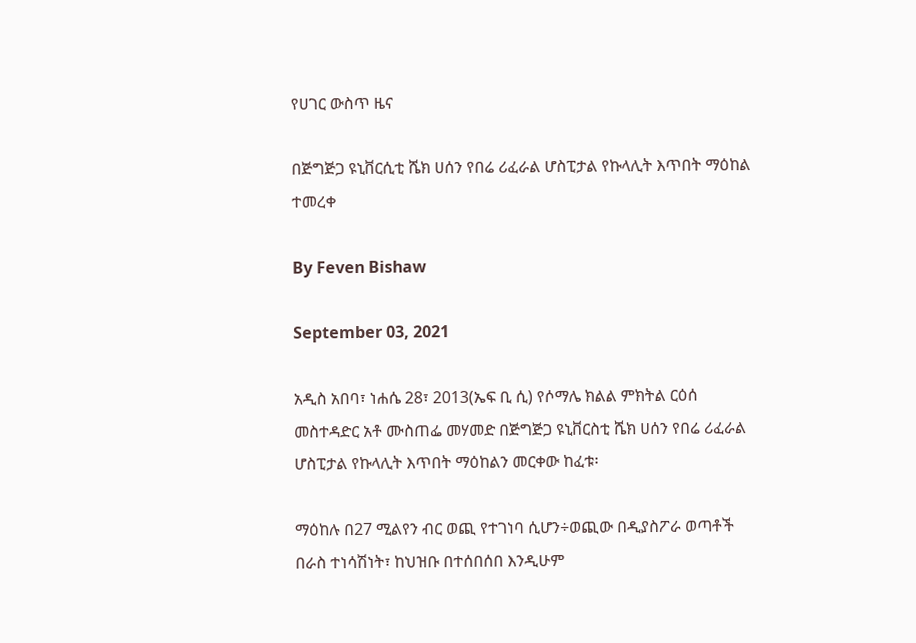የሀገር ውስጥ ዜና

በጅግጅጋ ዩኒቨርሲቲ ሼክ ሀሰን የበሬ ሪፈራል ሆስፒታል የኩላሊት እጥበት ማዕከል ተመረቀ

By Feven Bishaw

September 03, 2021

አዲስ አበባ፣ ነሐሴ 28፣ 2013(ኤፍ ቢ ሲ) የሶማሌ ክልል ምክትል ርዕሰ መስተዳድር አቶ ሙስጠፌ መሃመድ በጅግጅጋ ዩኒቨርስቲ ሼክ ሀሰን የበሬ ሪፈራል ሆስፒታል የኩላሊት እጥበት ማዕከልን መርቀው ከፈቱ፡

ማዕከሉ በ27 ሚልየን ብር ወጪ የተገነባ ሲሆን÷ወጪው በዲያስፖራ ወጣቶች በራስ ተነሳሽነት፣ ከህዝቡ በተሰበሰበ እንዲሁም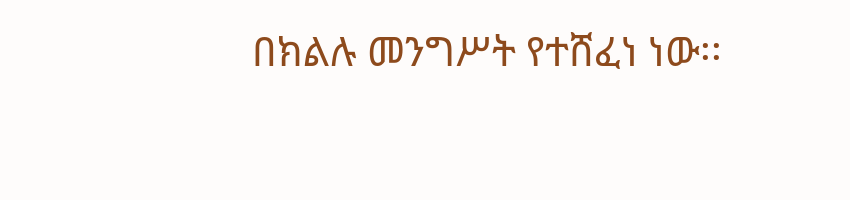በክልሉ መንግሥት የተሸፈነ ነው፡፡